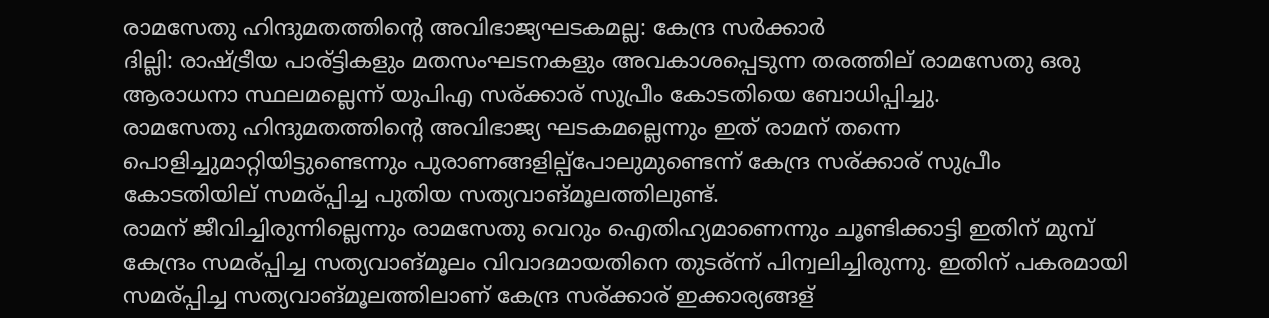രാമസേതു ഹിന്ദുമതത്തിന്റെ അവിഭാജ്യഘടകമല്ല: കേന്ദ്ര സര്‍ക്കാര്‍
ദില്ലി: രാഷ്ട്രീയ പാര്ട്ടികളും മതസംഘടനകളും അവകാശപ്പെടുന്ന തരത്തില് രാമസേതു ഒരു ആരാധനാ സ്ഥലമല്ലെന്ന് യുപിഎ സര്ക്കാര് സുപ്രീം കോടതിയെ ബോധിപ്പിച്ചു.
രാമസേതു ഹിന്ദുമതത്തിന്റെ അവിഭാജ്യ ഘടകമല്ലെന്നും ഇത് രാമന് തന്നെ പൊളിച്ചുമാറ്റിയിട്ടുണ്ടെന്നും പുരാണങ്ങളില്പ്പോലുമുണ്ടെന്ന് കേന്ദ്ര സര്ക്കാര് സുപ്രീം കോടതിയില് സമര്പ്പിച്ച പുതിയ സത്യവാങ്മൂലത്തിലുണ്ട്.
രാമന് ജീവിച്ചിരുന്നില്ലെന്നും രാമസേതു വെറും ഐതിഹ്യമാണെന്നും ചൂണ്ടിക്കാട്ടി ഇതിന് മുമ്പ് കേന്ദ്രം സമര്പ്പിച്ച സത്യവാങ്മൂലം വിവാദമായതിനെ തുടര്ന്ന് പിന്വലിച്ചിരുന്നു. ഇതിന് പകരമായി സമര്പ്പിച്ച സത്യവാങ്മൂലത്തിലാണ് കേന്ദ്ര സര്ക്കാര് ഇക്കാര്യങ്ങള്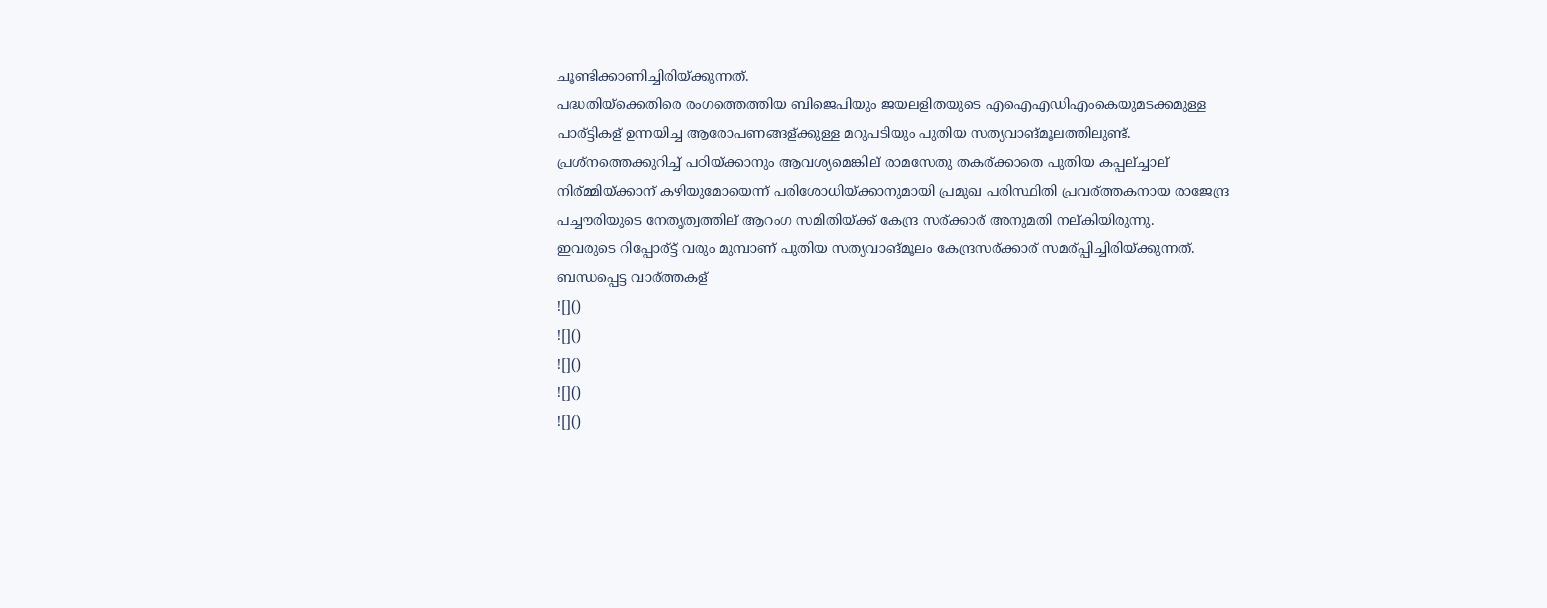ചൂണ്ടിക്കാണിച്ചിരിയ്ക്കുന്നത്.
പദ്ധതിയ്ക്കെതിരെ രംഗത്തെത്തിയ ബിജെപിയും ജയലളിതയുടെ എഐഎഡിഎംകെയുമടക്കമുള്ള പാര്ട്ടികള് ഉന്നയിച്ച ആരോപണങ്ങള്ക്കുള്ള മറുപടിയും പുതിയ സത്യവാങ്മൂലത്തിലുണ്ട്.
പ്രശ്നത്തെക്കുറിച്ച് പഠിയ്ക്കാനും ആവശ്യമെങ്കില് രാമസേതു തകര്ക്കാതെ പുതിയ കപ്പല്ച്ചാല് നിര്മ്മിയ്ക്കാന് കഴിയുമോയെന്ന് പരിശോധിയ്ക്കാനുമായി പ്രമുഖ പരിസ്ഥിതി പ്രവര്ത്തകനായ രാജേന്ദ്ര പച്ചൗരിയുടെ നേതൃത്വത്തില് ആറംഗ സമിതിയ്ക്ക് കേന്ദ്ര സര്ക്കാര് അനുമതി നല്കിയിരുന്നു.
ഇവരുടെ റിപ്പോര്ട്ട് വരും മുമ്പാണ് പുതിയ സത്യവാങ്മൂലം കേന്ദ്രസര്ക്കാര് സമര്പ്പിച്ചിരിയ്ക്കുന്നത്.
ബന്ധപ്പെട്ട വാര്ത്തകള്
![]()
![]()
![]()
![]()
![]()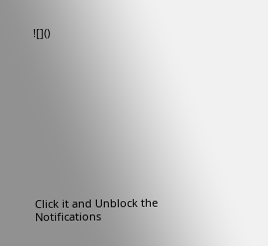![]()












Click it and Unblock the Notifications